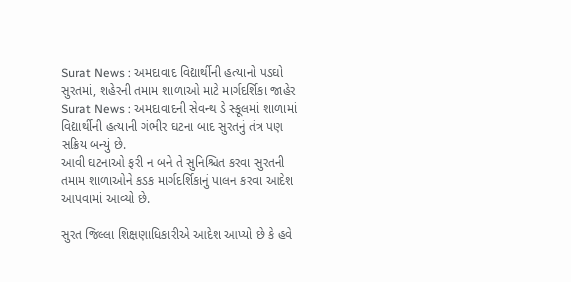Surat News : અમદાવાદ વિદ્યાર્થીની હત્યાનો પડઘો સુરતમાં, શહેરની તમામ શાળાઓ માટે માર્ગદર્શિકા જાહેર
Surat News : અમદાવાદની સેવન્થ ડે સ્કૂલમાં શાળામાં વિદ્યાર્થીની હત્યાની ગંભીર ઘટના બાદ સુરતનું તંત્ર પણ સક્રિય બન્યું છે.
આવી ઘટનાઓ ફરી ન બને તે સુનિશ્ચિત કરવા સુરતની તમામ શાળાઓને કડક માર્ગદર્શિકાનું પાલન કરવા આદેશ આપવામાં આવ્યો છે.

સુરત જિલ્લા શિક્ષણાધિકારીએ આદેશ આપ્યો છે કે હવે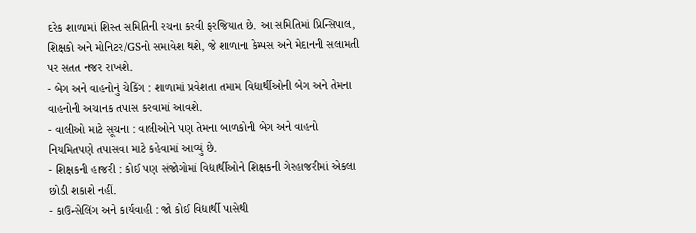દરેક શાળામાં શિસ્ત સમિતિની રચના કરવી ફરજિયાત છે. આ સમિતિમાં પ્રિન્સિપાલ, શિક્ષકો અને મોનિટર/GSનો સમાવેશ થશે, જે શાળાના કેમ્પસ અને મેદાનની સલામતી પર સતત નજર રાખશે.
- બેગ અને વાહનોનું ચેકિંગ : શાળામાં પ્રવેશતા તમામ વિદ્યાર્થીઓની બેગ અને તેમના વાહનોની અચાનક તપાસ કરવામાં આવશે.
- વાલીઓ માટે સૂચના : વાલીઓને પણ તેમના બાળકોની બેગ અને વાહનો નિયમિતપણે તપાસવા માટે કહેવામાં આવ્યું છે.
- શિક્ષકની હાજરી : કોઈ પણ સંજોગોમાં વિદ્યાર્થીઓને શિક્ષકની ગેરહાજરીમાં એકલા છોડી શકાશે નહીં.
- કાઉન્સેલિંગ અને કાર્યવાહી : જો કોઈ વિદ્યાર્થી પાસેથી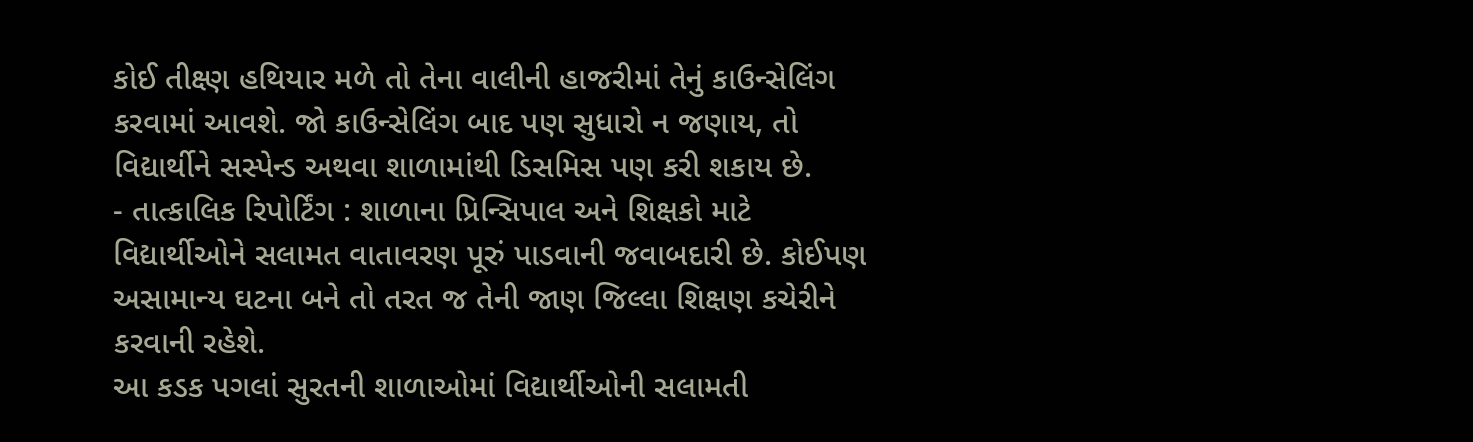કોઈ તીક્ષ્ણ હથિયાર મળે તો તેના વાલીની હાજરીમાં તેનું કાઉન્સેલિંગ કરવામાં આવશે. જો કાઉન્સેલિંગ બાદ પણ સુધારો ન જણાય, તો વિદ્યાર્થીને સસ્પેન્ડ અથવા શાળામાંથી ડિસમિસ પણ કરી શકાય છે.
- તાત્કાલિક રિપોર્ટિંગ : શાળાના પ્રિન્સિપાલ અને શિક્ષકો માટે વિદ્યાર્થીઓને સલામત વાતાવરણ પૂરું પાડવાની જવાબદારી છે. કોઈપણ અસામાન્ય ઘટના બને તો તરત જ તેની જાણ જિલ્લા શિક્ષણ કચેરીને કરવાની રહેશે.
આ કડક પગલાં સુરતની શાળાઓમાં વિદ્યાર્થીઓની સલામતી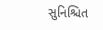સુનિશ્ચિત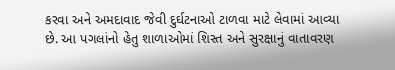કરવા અને અમદાવાદ જેવી દુર્ઘટનાઓ ટાળવા માટે લેવામાં આવ્યા છે. આ પગલાંનો હેતુ શાળાઓમાં શિસ્ત અને સુરક્ષાનું વાતાવરણ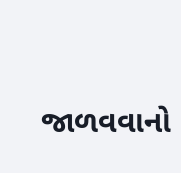જાળવવાનો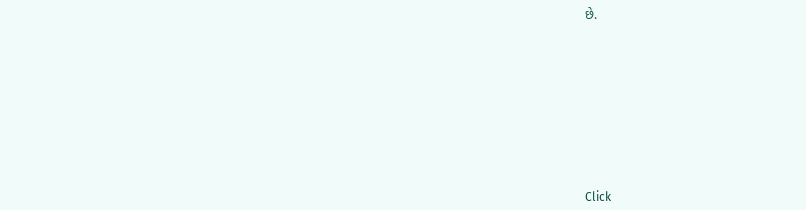છે.












Click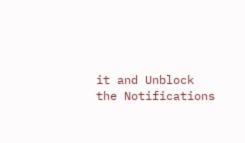it and Unblock the Notifications